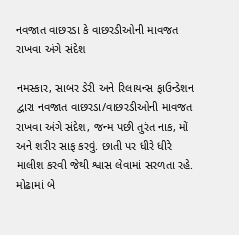નવજાત વાછરડા કે વાછરડીઓની માવજત રાખવા અંગે સંદેશ

નમસ્કાર, સાબર ડેરી અને રિલાયન્સ ફાઉન્ડેશન દ્વારા નવજાત વાછરડા/વાછરડીઓની માવજત રાખવા અંગે સંદેશ, જન્મ પછી તુરંત નાક, મોં અને શરીર સાફ કરવું. છાતી પર ધીરે ધીરે માલીશ કરવી જેથી શ્વાસ લેવામાં સરળતા રહે. મોઢામાં બે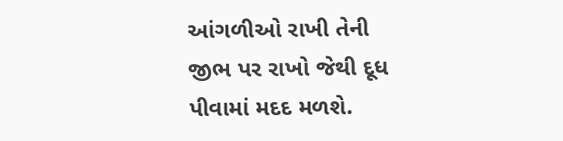આંગળીઓ રાખી તેની જીભ પર રાખો જેથી દૂધ પીવામાં મદદ મળશે.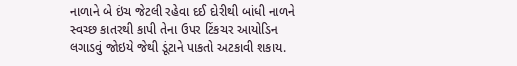નાળાને બે ઇંચ જેટલી રહેવા દઈ દોરીથી બાંધી નાળને સ્વચ્છ કાતરથી કાપી તેના ઉપર ટિંકચર આયોડિન લગાડવું જોઇયે જેથી ડૂંટાને પાકતો અટકાવી શકાય.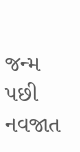જન્મ પછી નવજાત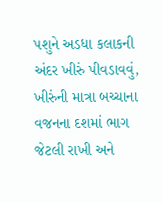પશુને અડધા કલાકની અંદર ખીરું પીવડાવવું, ખીરુંની માત્રા બચ્ચાના વજનના દશમાં ભાગ જેટલી રાખી અને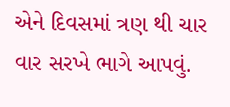એને દિવસમાં ત્રણ થી ચાર વાર સરખે ભાગે આપવું.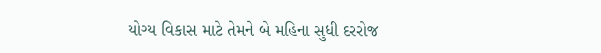યોગ્ય વિકાસ માટે તેમને બે મહિના સુધી દરરોજ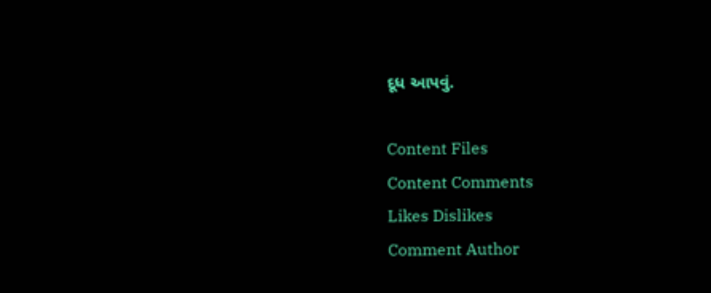દૂધ આપવું.

Content Files
Content Comments
Likes Dislikes
Comment Author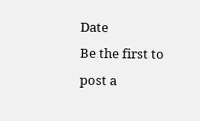Date
Be the first to post a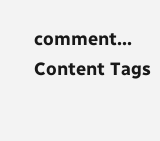comment...
Content Tags